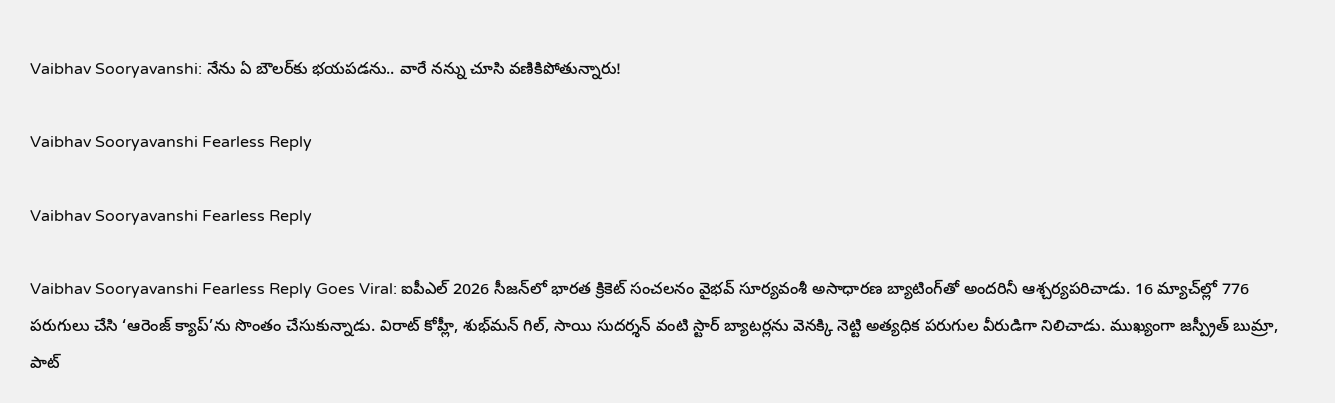Vaibhav Sooryavanshi: నేను ఏ బౌలర్‌కు భయపడను.. వారే నన్ను చూసి వణికిపోతున్నారు!

Vaibhav Sooryavanshi Fearless Reply

Vaibhav Sooryavanshi Fearless Reply

Vaibhav Sooryavanshi Fearless Reply Goes Viral: ఐపీఎల్ 2026 సీజన్‌లో భారత క్రికెట్‌ సంచలనం వైభవ్ సూర్యవంశీ అసాధారణ బ్యాటింగ్‌తో అందరినీ ఆశ్చర్యపరిచాడు. 16 మ్యాచ్‌ల్లో 776 పరుగులు చేసి ‘ఆరెంజ్ క్యాప్‌’ను సొంతం చేసుకున్నాడు. విరాట్ కోహ్లీ, శుభ్‌మన్ గిల్, సాయి సుదర్శన్ వంటి స్టార్ బ్యాటర్లను వెనక్కి నెట్టి అత్యధిక పరుగుల వీరుడిగా నిలిచాడు. ముఖ్యంగా జస్ప్రీత్ బుమ్రా, పాట్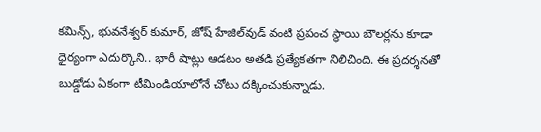కమిన్స్, భువనేశ్వర్ కుమార్, జోష్ హేజిల్‌వుడ్ వంటి ప్రపంచ స్థాయి బౌలర్లను కూడా ధైర్యంగా ఎదుర్కొని.. భారీ షాట్లు ఆడటం అతడి ప్రత్యేకతగా నిలిచింది. ఈ ప్రదర్శనతో బుడ్డోడు ఏకంగా టీమిండియాలోనే చోటు దక్కించుకున్నాడు.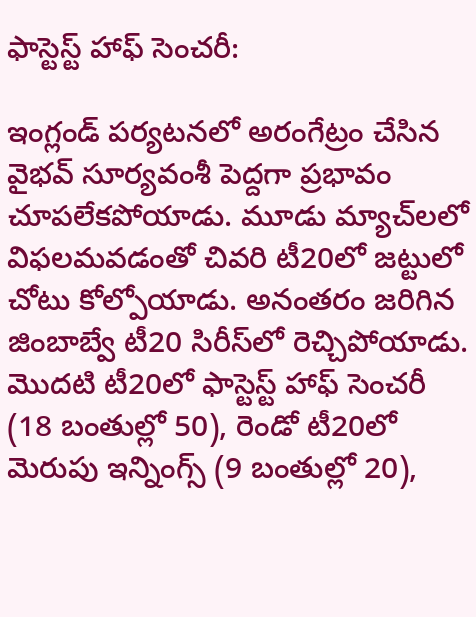ఫాస్టెస్ట్ హాఫ్ సెంచరీ:

ఇంగ్లండ్ పర్యటనలో అరంగేట్రం చేసిన వైభవ్ సూర్యవంశీ పెద్దగా ప్రభావం చూపలేకపోయాడు. మూడు మ్యాచ్‌లలో విఫలమవడంతో చివరి టీ20లో జట్టులో చోటు కోల్పోయాడు. అనంతరం జరిగిన జింబాబ్వే టీ20 సిరీస్‌లో రెచ్చిపోయాడు. మొదటి టీ20లో ఫాస్టెస్ట్ హాఫ్ సెంచరీ (18 బంతుల్లో 50), రెండో టీ20లో మెరుపు ఇన్నింగ్స్ (9 బంతుల్లో 20),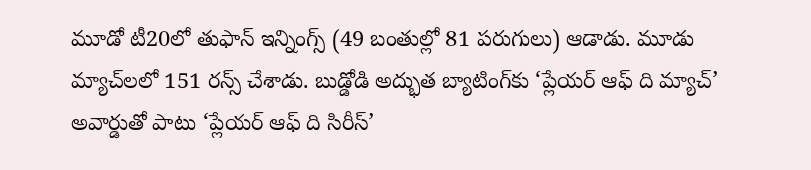మూడో టీ20లో తుఫాన్ ఇన్నింగ్స్‌ (49 బంతుల్లో 81 పరుగులు) ఆడాడు. మూడు మ్యాచ్‌లలో 151 రన్స్ చేశాడు. బుడ్డోడి అద్భుత బ్యాటింగ్‌కు ‘ప్లేయర్ ఆఫ్ ది మ్యాచ్’ అవార్డుతో పాటు ‘ప్లేయర్ ఆఫ్ ది సిరీస్’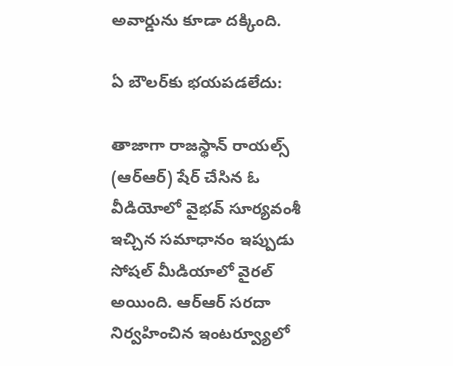అవార్డును కూడా దక్కింది.

ఏ బౌలర్‌కు భయపడలేదు:

తాజాగా రాజస్థాన్ రాయల్స్ (ఆర్ఆర్) షేర్ చేసిన ఓ వీడియోలో వైభవ్ సూర్యవంశీ ఇచ్చిన సమాధానం ఇప్పుడు సోషల్ మీడియాలో వైరల్ అయింది. ఆర్ఆర్ సరదా నిర్వహించిన ఇంటర్వ్యూలో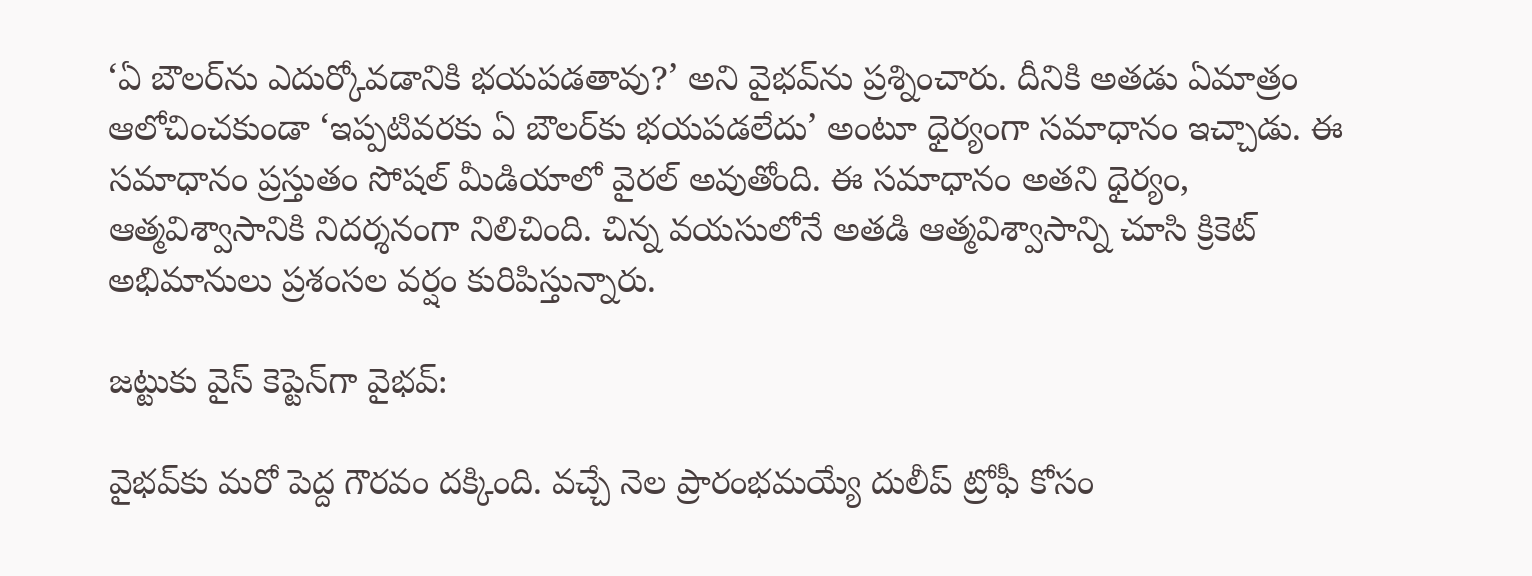‘ఏ బౌలర్‌ను ఎదుర్కోవడానికి భయపడతావు?’ అని వైభవ్‌ను ప్రశ్నించారు. దీనికి అతడు ఏమాత్రం ఆలోచించకుండా ‘ఇప్పటివరకు ఏ బౌలర్‌కు భయపడలేదు’ అంటూ ధైర్యంగా సమాధానం ఇచ్చాడు. ఈ సమాధానం ప్రస్తుతం సోషల్ మీడియాలో వైరల్ అవుతోంది. ఈ సమాధానం అతని ధైర్యం, ఆత్మవిశ్వాసానికి నిదర్శనంగా నిలిచింది. చిన్న వయసులోనే అతడి ఆత్మవిశ్వాసాన్ని చూసి క్రికెట్ అభిమానులు ప్రశంసల వర్షం కురిపిస్తున్నారు.

జట్టుకు వైస్ కెప్టెన్‌గా వైభవ్‌:

వైభవ్‌కు మరో పెద్ద గౌరవం దక్కింది. వచ్చే నెల ప్రారంభమయ్యే దులీప్ ట్రోఫీ కోసం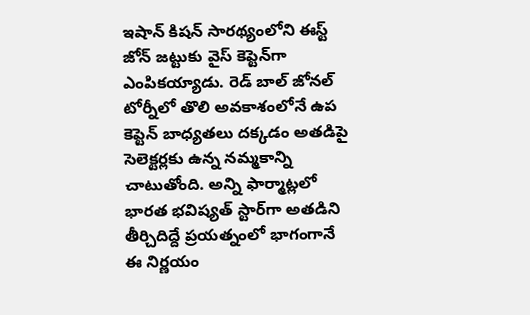ఇషాన్ కిషన్ సారథ్యంలోని ఈస్ట్ జోన్ జట్టుకు వైస్ కెప్టెన్‌గా ఎంపికయ్యాడు. రెడ్ బాల్ జోనల్ టోర్నీలో తొలి అవకాశంలోనే ఉప కెప్టెన్ బాధ్యతలు దక్కడం అతడిపై సెలెక్టర్లకు ఉన్న నమ్మకాన్ని చాటుతోంది. అన్ని ఫార్మాట్లలో భారత భవిష్యత్ స్టార్‌గా అతడిని తీర్చిదిద్దే ప్రయత్నంలో భాగంగానే ఈ నిర్ణయం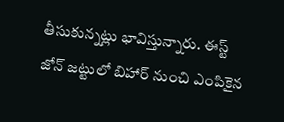తీసుకున్నట్లు భావిస్తున్నారు. ఈస్ట్ జోన్ జట్టులో బిహార్ నుంచి ఎంపికైన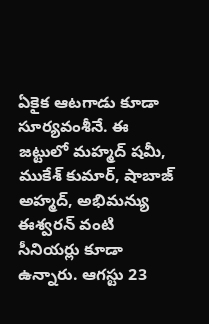ఏకైక ఆటగాడు కూడా సూర్యవంశీనే. ఈ జట్టులో మహ్మద్ షమీ, ముకేశ్ కుమార్, షాబాజ్ అహ్మద్, అభిమన్యు ఈశ్వరన్ వంటి సీనియర్లు కూడా ఉన్నారు. ఆగస్టు 23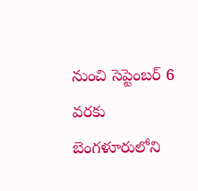నుంచి సెప్టెంబర్ 6 వరకు బెంగళూరులోని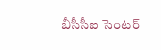బీసీసీఐ సెంటర్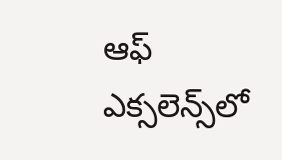ఆఫ్ ఎక్సలెన్స్‌లో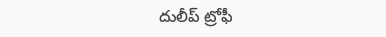దులీప్ ట్రోఫీ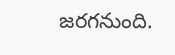జరగనుంది.